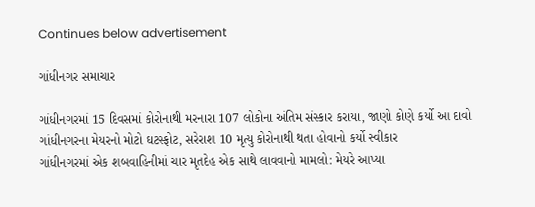Continues below advertisement

ગાંધીનગર સમાચાર

ગાંધીનગરમાં 15 દિવસમાં કોરોનાથી મરનારા 107 લોકોના અંતિમ સંસ્કાર કરાયા, જાણો કોણે કર્યો આ દાવો
ગાંધીનગરના મેયરનો મોટો ઘટસ્ફોટ, સરેરાશ 10 મૃત્યુ કોરોનાથી થતા હોવાનો કર્યો સ્વીકાર
ગાંધીનગરમાં એક શબવાહિનીમાં ચાર મૃતદેહ એક સાથે લાવવાનો મામલો: મેયરે આપ્યા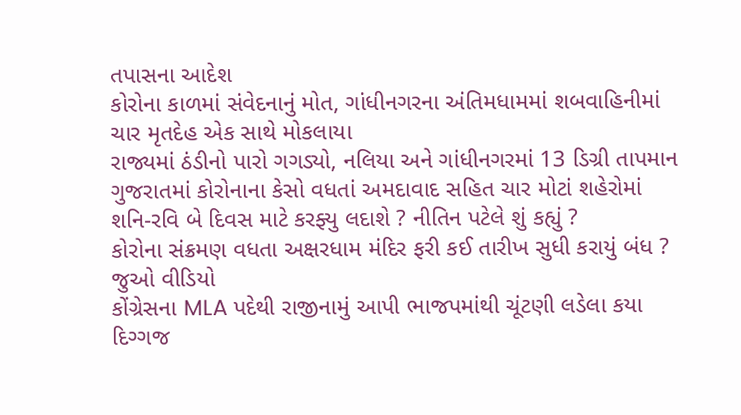તપાસના આદેશ
કોરોના કાળમાં સંવેદનાનું મોત, ગાંધીનગરના અંતિમધામમાં શબવાહિનીમાં ચાર મૃતદેહ એક સાથે મોકલાયા
રાજ્યમાં ઠંડીનો પારો ગગડ્યો, નલિયા અને ગાંધીનગરમાં 13 ડિગ્રી તાપમાન
ગુજરાતમાં કોરોનાના કેસો વધતાં અમદાવાદ સહિત ચાર મોટાં શહેરોમાં શનિ-રવિ બે દિવસ માટે કરફ્યુ લદાશે ? નીતિન પટેલે શું કહ્યું ?
કોરોના સંક્રમણ વધતા અક્ષરધામ મંદિર ફરી કઈ તારીખ સુધી કરાયું બંધ ? જુઓ વીડિયો
કોંગ્રેસના MLA પદેથી રાજીનામું આપી ભાજપમાંથી ચૂંટણી લડેલા કયા દિગ્ગજ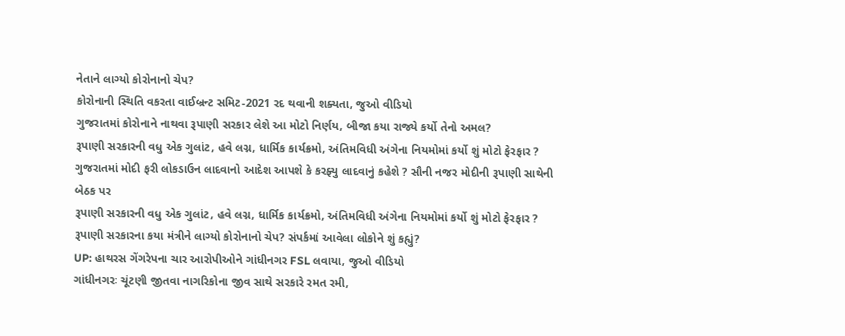નેતાને લાગ્યો કોરોનાનો ચેપ?
કોરોનાની સ્થિતિ વકરતા વાઈબ્રન્ટ સમિટ-2021 રદ થવાની શક્યતા, જુઓ વીડિયો
ગુજરાતમાં કોરોનાને નાથવા રૂપાણી સરકાર લેશે આ મોટો નિર્ણય, બીજા કયા રાજ્યે કર્યો તેનો અમલ?
રૂપાણી સરકારની વધુ એક ગુલાંટ, હવે લગ્ન, ધાર્મિક કાર્યક્રમો, અંતિમવિધી અંગેના નિયમોમાં કર્યો શું મોટો ફેરફાર ?
ગુજરાતમાં મોદી ફરી લોકડાઉન લાદવાનો આદેશ આપશે કે કરફ્યુ લાદવાનું કહેશે ? સૌની નજર મોદીની રૂપાણી સાથેની બેઠક પર
રૂપાણી સરકારની વધુ એક ગુલાંટ, હવે લગ્ન, ધાર્મિક કાર્યક્રમો, અંતિમવિધી અંગેના નિયમોમાં કર્યો શું મોટો ફેરફાર ?
રૂપાણી સરકારના કયા મંત્રીને લાગ્યો કોરોનાનો ચેપ? સંપર્કમાં આવેલા લોકોને શું કહ્યું?
UP: હાથરસ ગેંગરેપના ચાર આરોપીઓને ગાંધીનગર FSL લવાયા, જુઓ વીડિયો
ગાંધીનગરઃ ચૂંટણી જીતવા નાગરિકોના જીવ સાથે સરકારે રમત રમી,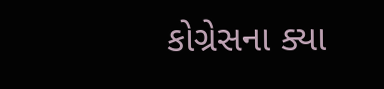કોગ્રેસના ક્યા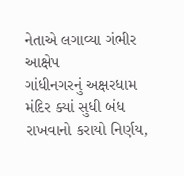નેતાએ લગાવ્યા ગંભીર આક્ષેપ
ગાંધીનગરનું અક્ષરધામ મંદિર ક્યાં સુધી બંધ રાખવાનો કરાયો નિર્ણય,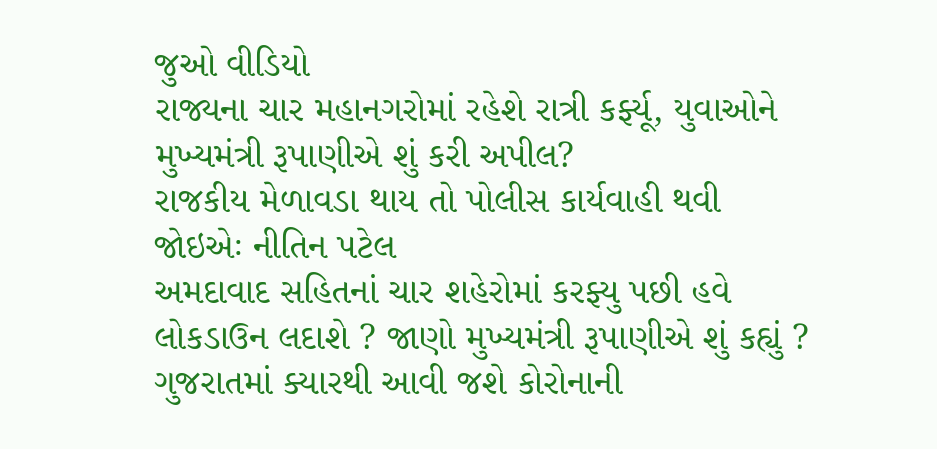જુઓ વીડિયો
રાજ્યના ચાર મહાનગરોમાં રહેશે રાત્રી કર્ફ્યૂ, યુવાઓને મુખ્યમંત્રી રૂપાણીએ શું કરી અપીલ?
રાજકીય મેળાવડા થાય તો પોલીસ કાર્યવાહી થવી જોઇએઃ નીતિન પટેલ
અમદાવાદ સહિતનાં ચાર શહેરોમાં કરફ્યુ પછી હવે લોકડાઉન લદાશે ? જાણો મુખ્યમંત્રી રૂપાણીએ શું કહ્યું ?
ગુજરાતમાં ક્યારથી આવી જશે કોરોનાની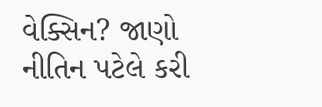વેક્સિન? જાણો નીતિન પટેલે કરી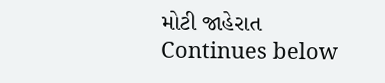મોટી જાહેરાત
Continues below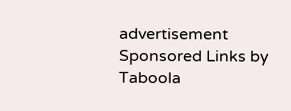advertisement
Sponsored Links by Taboola